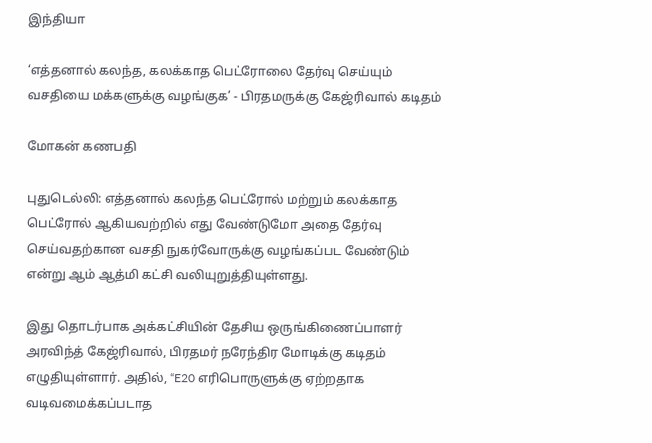இந்தியா

‘எத்தனால் கலந்த, கலக்காத பெட்ரோலை தேர்வு செய்யும் வசதியை மக்களுக்கு வழங்குக’ - பிரதமருக்கு கேஜ்ரிவால் கடிதம்

மோகன் கணபதி

புதுடெல்லி: எத்தனால் கலந்த பெட்ரோல் மற்றும் கலக்காத பெட்ரோல் ஆகியவற்றில் எது வேண்டுமோ அதை தேர்வு செய்வதற்கான வசதி நுகர்வோருக்கு வழங்கப்பட வேண்டும் என்று ஆம் ஆத்மி கட்சி வலியுறுத்தியுள்ளது.

இது தொடர்பாக அக்கட்சியின் தேசிய ஒருங்கிணைப்பாளர் அரவிந்த் கேஜ்ரிவால், பிரதமர் நரேந்திர மோடிக்கு கடிதம் எழுதியுள்ளார். அதில், “E20 எரிபொருளுக்கு ஏற்றதாக வடிவமைக்கப்படாத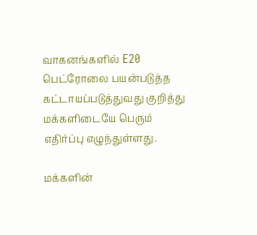வாகனங்களில் E20 பெட்ரோலை பயன்படுத்த கட்டாயப்படுத்துவது குறித்து மக்களிடையே பெரும் எதிர்ப்பு எழுந்துள்ளது.

மக்களின்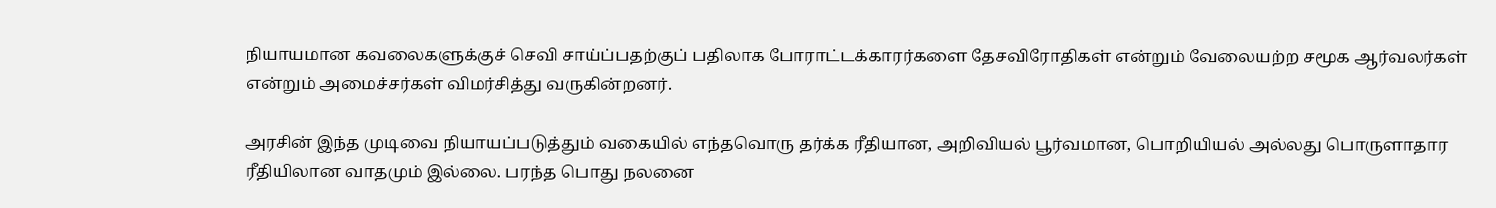நியாயமான கவலைகளுக்குச் செவி சாய்ப்பதற்குப் பதிலாக போராட்டக்காரர்களை தேசவிரோதிகள் என்றும் வேலையற்ற சமூக ஆர்வலர்கள் என்றும் அமைச்சர்கள் விமர்சித்து வருகின்றனர்.

அரசின் இந்த முடிவை நியாயப்படுத்தும் வகையில் எந்தவொரு தர்க்க ரீதியான, அறிவியல் பூர்வமான, பொறியியல் அல்லது பொருளாதார ரீதியிலான வாதமும் இல்லை. பரந்த பொது நலனை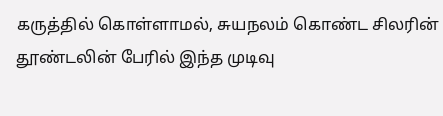கருத்தில் கொள்ளாமல், சுயநலம் கொண்ட சிலரின் தூண்டலின் பேரில் இந்த முடிவு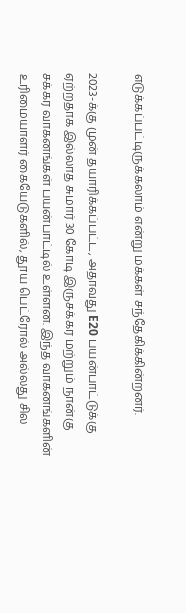எடுக்கப்பட்டிருக்கலாம் என்று மக்கள் சந்தேகிக்கின்றனர்.

2023-க்கு முன் தயாரிக்கப்பட்ட, அதாவது E20 பயன்பாட்டுக்கு ஏற்றதாக இல்லாத சுமார் 30 கோடி இருசக்கர மற்றும் நான்கு சக்கர வாகனங்கள் பயன்பாட்டில் உள்ளன. இந்த வாகனங்களின் உரிமையாளர் கையேடுகளில், தூய பெட்ரோல் அல்லது சில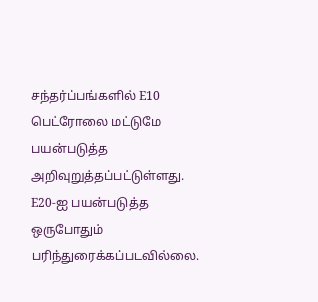சந்தர்ப்பங்களில் E10 பெட்ரோலை மட்டுமே பயன்படுத்த அறிவுறுத்தப்பட்டுள்ளது. E20-ஐ பயன்படுத்த ஒருபோதும் பரிந்துரைக்கப்படவில்லை.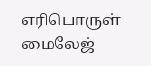எரிபொருள் மைலேஜ்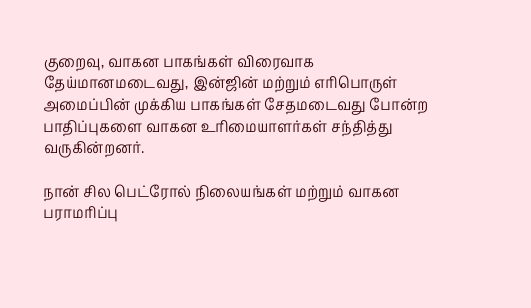குறைவு, வாகன பாகங்கள் விரைவாக தேய்மானமடைவது, இன்ஜின் மற்றும் எரிபொருள் அமைப்பின் முக்கிய பாகங்கள் சேதமடைவது போன்ற பாதிப்புகளை வாகன உரிமையாளர்கள் சந்தித்து வருகின்றனர்.

நான் சில பெட்ரோல் நிலையங்கள் மற்றும் வாகன பராமரிப்பு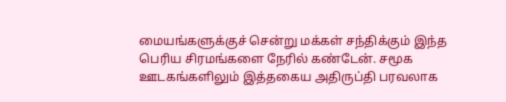மையங்களுக்குச் சென்று மக்கள் சந்திக்கும் இந்த பெரிய சிரமங்களை நேரில் கண்டேன். சமூக ஊடகங்களிலும் இத்தகைய அதிருப்தி பரவலாக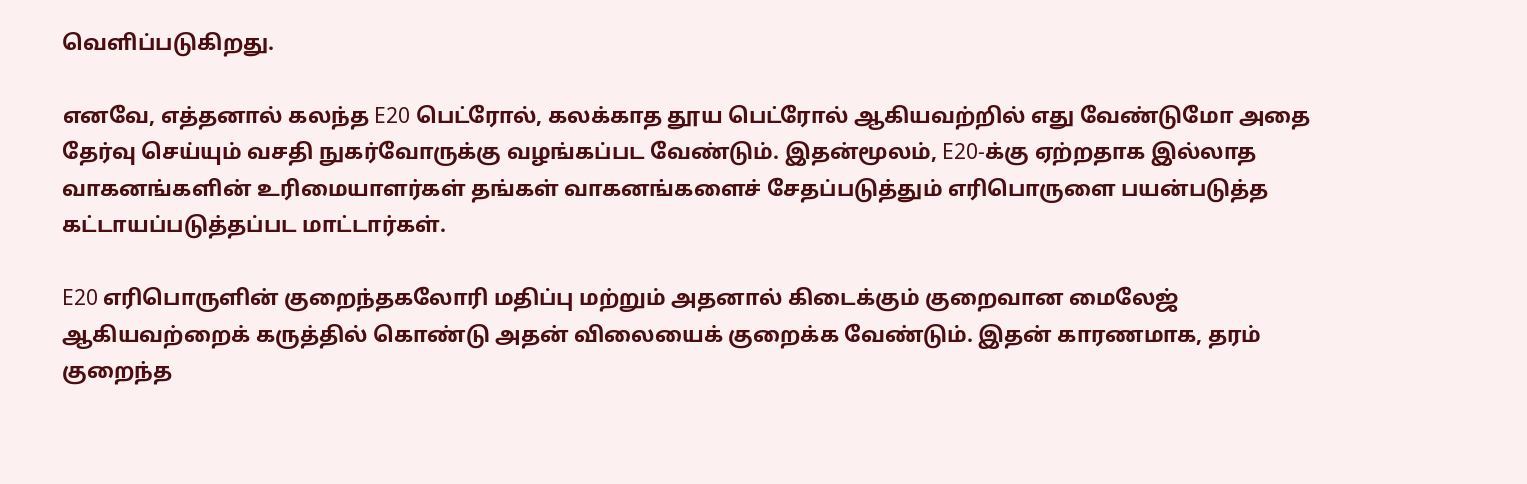வெளிப்படுகிறது.

எனவே, எத்தனால் கலந்த E20 பெட்ரோல், கலக்காத தூய பெட்ரோல் ஆகியவற்றில் எது வேண்டுமோ அதை தேர்வு செய்யும் வசதி நுகர்வோருக்கு வழங்கப்பட வேண்டும். இதன்மூலம், E20-க்கு ஏற்றதாக இல்லாத வாகனங்களின் உரிமையாளர்கள் தங்கள் வாகனங்களைச் சேதப்படுத்தும் எரிபொருளை பயன்படுத்த கட்டாயப்படுத்தப்பட மாட்டார்கள்.

E20 எரிபொருளின் குறைந்தகலோரி மதிப்பு மற்றும் அதனால் கிடைக்கும் குறைவான மைலேஜ் ஆகியவற்றைக் கருத்தில் கொண்டு அதன் விலையைக் குறைக்க வேண்டும். இதன் காரணமாக, தரம் குறைந்த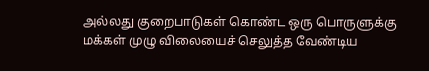அல்லது குறைபாடுகள் கொண்ட ஒரு பொருளுக்கு மக்கள் முழு விலையைச் செலுத்த வேண்டிய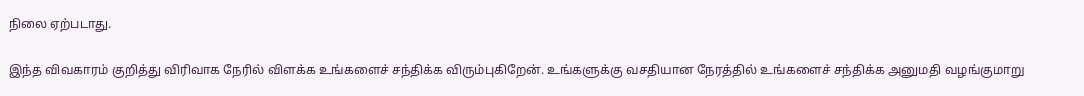நிலை ஏற்படாது.

இந்த விவகாரம் குறித்து விரிவாக நேரில் விளக்க உங்களைச் சந்திக்க விரும்புகிறேன். உங்களுக்கு வசதியான நேரத்தில் உங்களைச் சந்திக்க அனுமதி வழங்குமாறு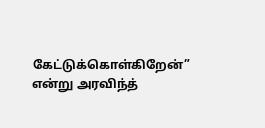கேட்டுக்கொள்கிறேன்” என்று அரவிந்த்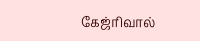கேஜ்ரிவால்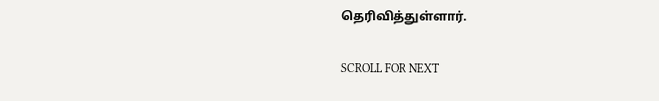தெரிவித்துள்ளார்.

SCROLL FOR NEXT